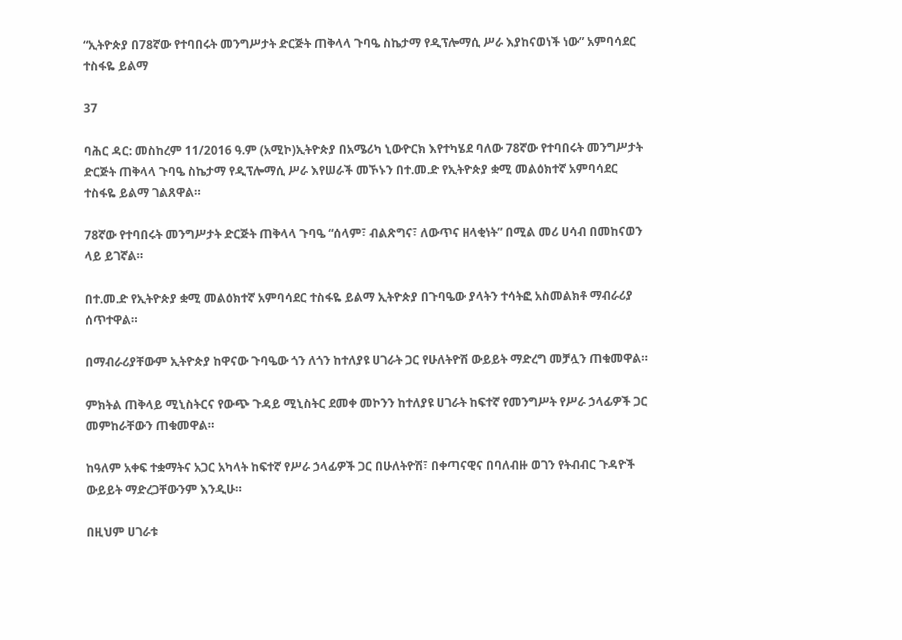“ኢትዮጵያ በ78ኛው የተባበሩት መንግሥታት ድርጅት ጠቅላላ ጉባዔ ስኬታማ የዲፕሎማሲ ሥራ እያከናወነች ነው” አምባሳደር ተስፋዬ ይልማ

37

ባሕር ዳር: መስከረም 11/2016 ዓ.ም (አሚኮ)ኢትዮጵያ በአሜሪካ ኒውዮርክ እየተካሄደ ባለው 78ኛው የተባበሩት መንግሥታት ድርጅት ጠቅላላ ጉባዔ ስኬታማ የዲፕሎማሲ ሥራ እየሠራች መኾኑን በተ.መ.ድ የኢትዮጵያ ቋሚ መልዕክተኛ አምባሳደር ተስፋዬ ይልማ ገልጸዋል።

78ኛው የተባበሩት መንግሥታት ድርጅት ጠቅላላ ጉባዔ “ሰላም፣ ብልጽግና፣ ለውጥና ዘላቂነት” በሚል መሪ ሀሳብ በመከናወን ላይ ይገኛል።

በተ.መ.ድ የኢትዮጵያ ቋሚ መልዕክተኛ አምባሳደር ተስፋዬ ይልማ ኢትዮጵያ በጉባዔው ያላትን ተሳትፎ አስመልክቶ ማብራሪያ ሰጥተዋል።

በማብራሪያቸውም ኢትዮጵያ ከዋናው ጉባዔው ጎን ለጎን ከተለያዩ ሀገራት ጋር የሁለትዮሽ ውይይት ማድረግ መቻሏን ጠቁመዋል።

ምክትል ጠቅላይ ሚኒስትርና የውጭ ጉዳይ ሚኒስትር ደመቀ መኮንን ከተለያዩ ሀገራት ከፍተኛ የመንግሥት የሥራ ኃላፊዎች ጋር መምከራቸውን ጠቁመዋል።

ከዓለም አቀፍ ተቋማትና አጋር አካላት ከፍተኛ የሥራ ኃላፊዎች ጋር በሁለትዮሽ፣ በቀጣናዊና በባለብዙ ወገን የትብብር ጉዳዮች ውይይት ማድረጋቸውንም እንዲሁ።

በዚህም ሀገራቱ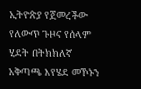ኢትዮጵያ የጀመረችው የለውጥ ጉዞና የሰላም ሂደት በትክክለኛ አቅጣጫ እየሄደ መኾኑን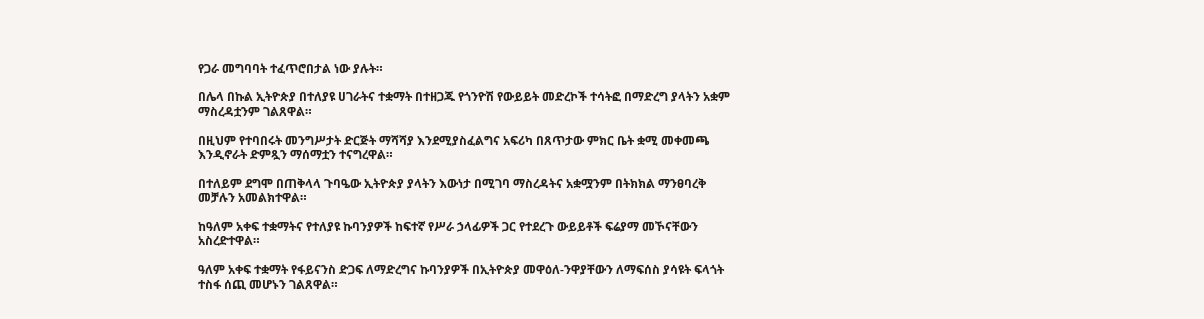የጋራ መግባባት ተፈጥሮበታል ነው ያሉት።

በሌላ በኩል ኢትዮጵያ በተለያዩ ሀገራትና ተቋማት በተዘጋጁ የጎንዮሽ የውይይት መድረኮች ተሳትፎ በማድረግ ያላትን አቋም ማስረዳቷንም ገልጸዋል።

በዚህም የተባበሩት መንግሥታት ድርጅት ማሻሻያ እንደሚያስፈልግና አፍሪካ በጸጥታው ምክር ቤት ቋሚ መቀመጫ እንዲኖራት ድምጿን ማሰማቷን ተናግረዋል።

በተለይም ደግሞ በጠቅላላ ጉባዔው ኢትዮጵያ ያላትን እውነታ በሚገባ ማስረዳትና አቋሟንም በትክክል ማንፀባረቅ መቻሉን አመልክተዋል።

ከዓለም አቀፍ ተቋማትና የተለያዩ ኩባንያዎች ከፍተኛ የሥራ ኃላፊዎች ጋር የተደረጉ ውይይቶች ፍሬያማ መኾናቸውን አስረድተዋል።

ዓለም አቀፍ ተቋማት የፋይናንስ ድጋፍ ለማድረግና ኩባንያዎች በኢትዮጵያ መዋዕለ-ንዋያቸውን ለማፍሰስ ያሳዩት ፍላጎት ተስፋ ሰጪ መሆኑን ገልጸዋል።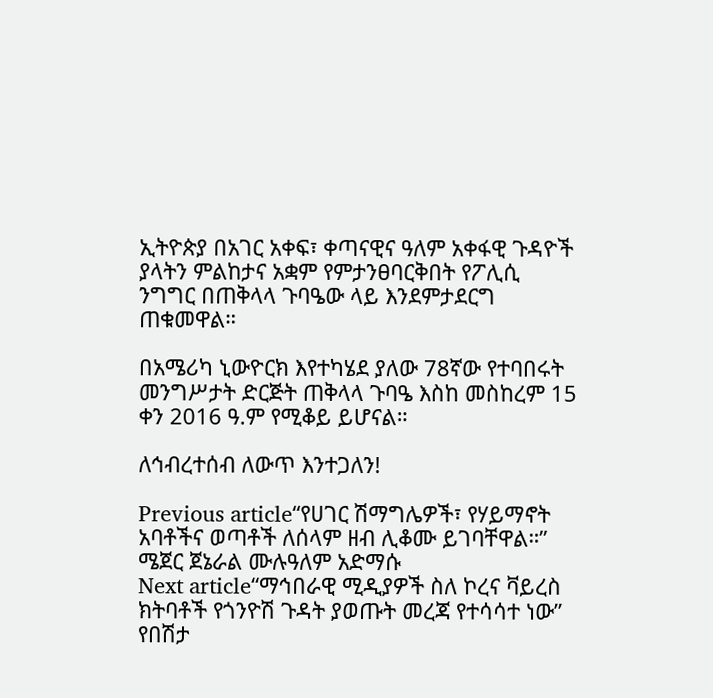ኢትዮጵያ በአገር አቀፍ፣ ቀጣናዊና ዓለም አቀፋዊ ጉዳዮች ያላትን ምልከታና አቋም የምታንፀባርቅበት የፖሊሲ ንግግር በጠቅላላ ጉባዔው ላይ እንደምታደርግ ጠቁመዋል።

በአሜሪካ ኒውዮርክ እየተካሄደ ያለው 78ኛው የተባበሩት መንግሥታት ድርጅት ጠቅላላ ጉባዔ እስከ መስከረም 15 ቀን 2016 ዓ.ም የሚቆይ ይሆናል።

ለኅብረተሰብ ለውጥ እንተጋለን!

Previous article“የሀገር ሽማግሌዎች፣ የሃይማኖት አባቶችና ወጣቶች ለሰላም ዘብ ሊቆሙ ይገባቸዋል።” ሜጀር ጀኔራል ሙሉዓለም አድማሱ
Next article“ማኅበራዊ ሚዲያዎች ስለ ኮረና ቫይረስ ክትባቶች የጎንዮሽ ጉዳት ያወጡት መረጃ የተሳሳተ ነው” የበሽታ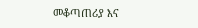መቆጣጠሪያ እና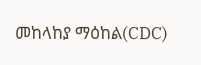መከላከያ ማዕከል(CDC)